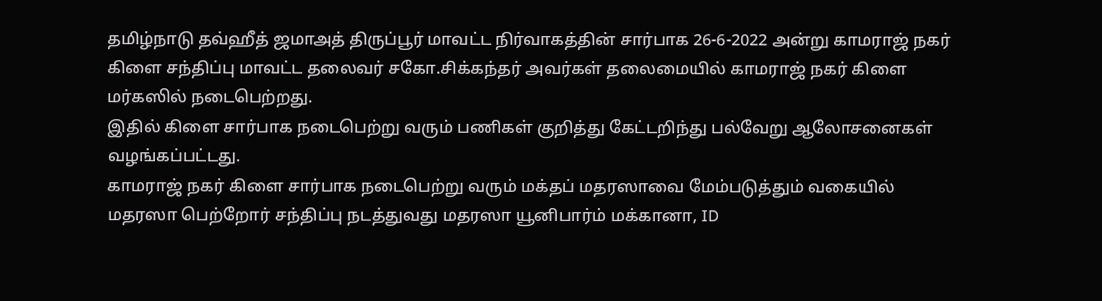தமிழ்நாடு தவ்ஹீத் ஜமாஅத் திருப்பூர் மாவட்ட நிர்வாகத்தின் சார்பாக 26-6-2022 அன்று காமராஜ் நகர் கிளை சந்திப்பு மாவட்ட தலைவர் சகோ.சிக்கந்தர் அவர்கள் தலைமையில் காமராஜ் நகர் கிளை மர்கஸில் நடைபெற்றது.
இதில் கிளை சார்பாக நடைபெற்று வரும் பணிகள் குறித்து கேட்டறிந்து பல்வேறு ஆலோசனைகள் வழங்கப்பட்டது.
காமராஜ் நகர் கிளை சார்பாக நடைபெற்று வரும் மக்தப் மதரஸாவை மேம்படுத்தும் வகையில் மதரஸா பெற்றோர் சந்திப்பு நடத்துவது மதரஸா யூனிபார்ம் மக்கானா, ID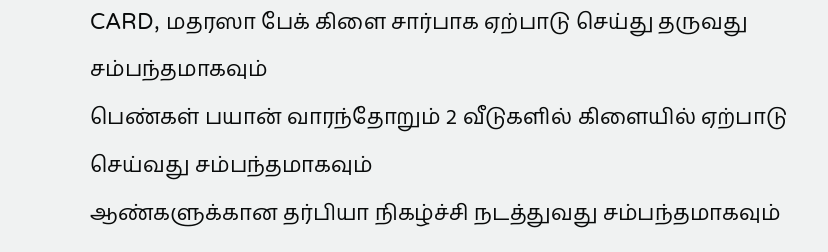CARD, மதரஸா பேக் கிளை சார்பாக ஏற்பாடு செய்து தருவது சம்பந்தமாகவும்
பெண்கள் பயான் வாரந்தோறும் 2 வீடுகளில் கிளையில் ஏற்பாடு செய்வது சம்பந்தமாகவும்
ஆண்களுக்கான தர்பியா நிகழ்ச்சி நடத்துவது சம்பந்தமாகவும்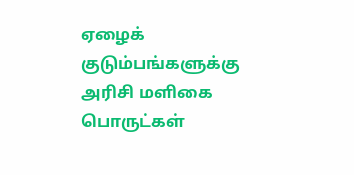ஏழைக் குடும்பங்களுக்கு அரிசி மளிகை பொருட்கள்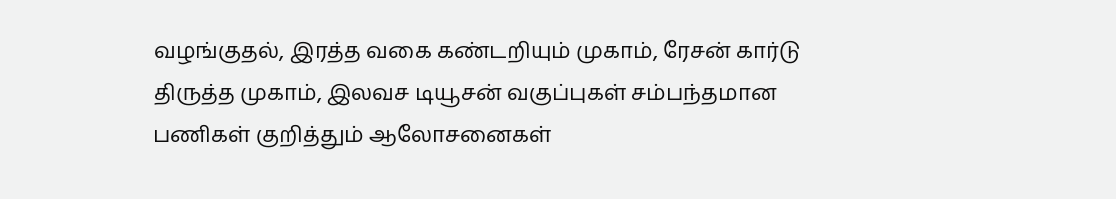வழங்குதல், இரத்த வகை கண்டறியும் முகாம், ரேசன் கார்டு திருத்த முகாம், இலவச டியூசன் வகுப்புகள் சம்பந்தமான பணிகள் குறித்தும் ஆலோசனைகள்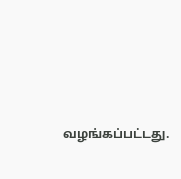வழங்கப்பட்டது.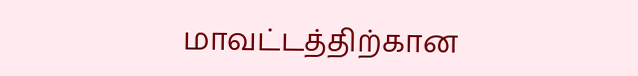மாவட்டத்திற்கான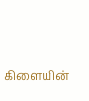கிளையின்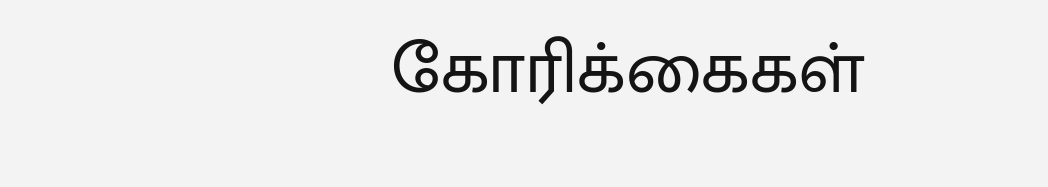கோரிக்கைகள்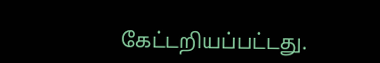கேட்டறியப்பட்டது.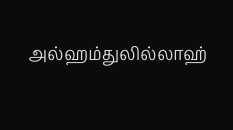அல்ஹம்துலில்லாஹ்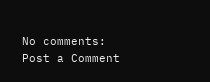No comments:
Post a Comment